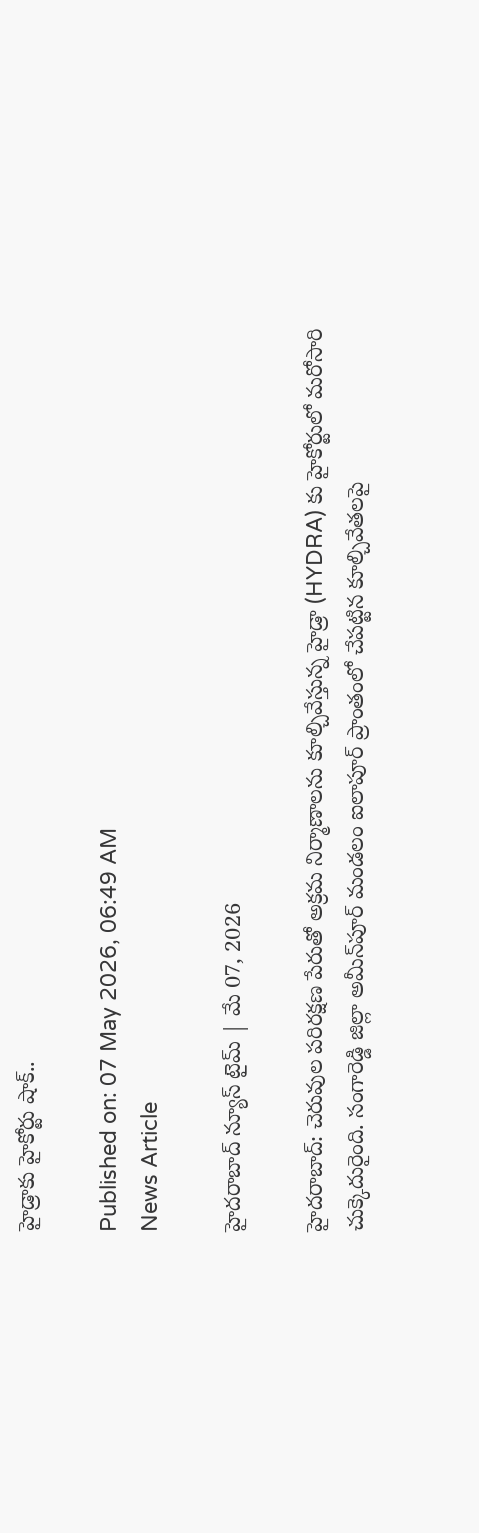హైడ్రాకు హైకోర్టు షాక్..

Published on: 07 May 2026, 06:49 AM
News Article

హైదరాబాద్ న్యూస్ టైమ్ | మే 07, 2026

హైదరాబాద్: చెరువుల పరిరక్షణ పేరుతో అక్రమ నిర్మాణాలను కూల్చివేస్తున్న హైడ్రా (HYDRA) కు హైకోర్టులో మరోసారి చుక్కెదురైంది. సంగారెడ్డి జిల్లా అమీన్‌పూర్ మండలం ఐలాపూర్ ప్రాంతంలో చేపట్టిన కూల్చివేతలపై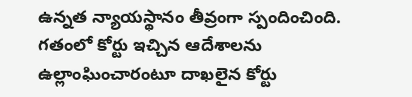ఉన్నత న్యాయస్థానం తీవ్రంగా స్పందించింది. గతంలో కోర్టు ఇచ్చిన ఆదేశాలను ఉల్లాంఘించారంటూ దాఖలైన కోర్టు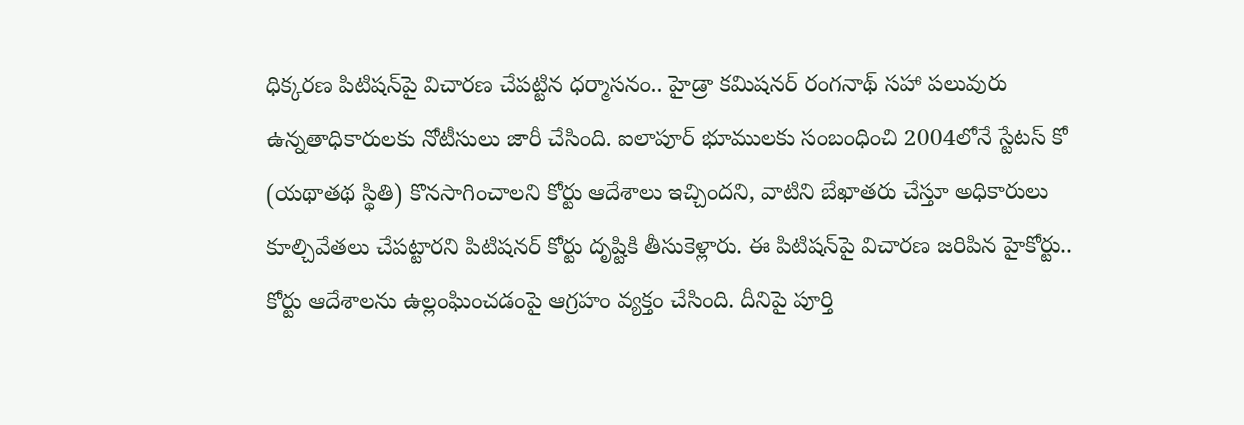ధిక్కరణ పిటిషన్‌పై విచారణ చేపట్టిన ధర్మాసనం.. హైడ్రా కమిషనర్ రంగనాథ్ సహా పలువురు ఉన్నతాధికారులకు నోటీసులు జారీ చేసింది. ఐలాపూర్ భూములకు సంబంధించి 2004లోనే స్టేటస్ కో (యథాతథ స్థితి) కొనసాగించాలని కోర్టు ఆదేశాలు ఇచ్చిందని, వాటిని బేఖాతరు చేస్తూ అధికారులు కూల్చివేతలు చేపట్టారని పిటిషనర్ కోర్టు దృష్టికి తీసుకెళ్లారు. ఈ పిటిషన్‌పై విచారణ జరిపిన హైకోర్టు.. కోర్టు ఆదేశాలను ఉల్లంఘించడంపై ఆగ్రహం వ్యక్తం చేసింది. దీనిపై పూర్తి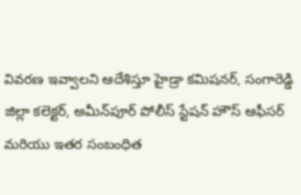వివరణ ఇవ్వాలని ఆదేశిస్తూ హైడ్రా కమిషనర్, సంగారెడ్డి జిల్లా కలెక్టర్, అమీన్‌పూర్ పోలీస్ స్టేషన్ హౌస్ ఆఫీసర్ మరియు ఇతర సంబంధిత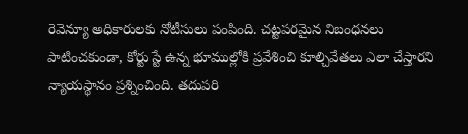రెవెన్యూ అధికారులకు నోటీసులు పంపింది. చట్టపరమైన నిబంధనలు పాటించకుండా, కోర్టు స్టే ఉన్న భూముల్లోకి ప్రవేశించి కూల్చివేతలు ఎలా చేస్తారని న్యాయస్థానం ప్రశ్నించింది. తదుపరి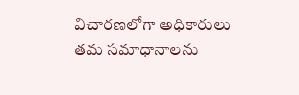విచారణలోగా అధికారులు తమ సమాధానాలను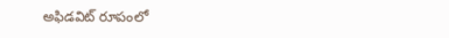అఫిడవిట్ రూపంలో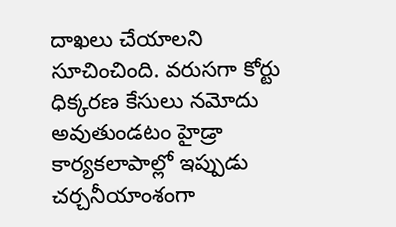దాఖలు చేయాలని సూచించింది. వరుసగా కోర్టు ధిక్కరణ కేసులు నమోదు అవుతుండటం హైడ్రా కార్యకలాపాల్లో ఇప్పుడు చర్చనీయాంశంగా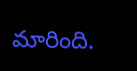మారింది.